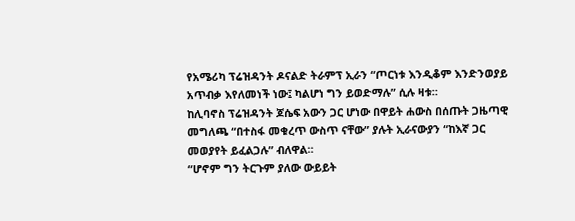የአሜሪካ ፕሬዝዳንት ዶናልድ ትራምፕ ኢራን “ጦርነቱ እንዲቆም እንድንወያይ አጥብቃ እየለመነች ነው፤ ካልሆነ ግን ይወድማሉ” ሲሉ ዛቱ።
ከሊባኖስ ፕሬዝዳንት ጆሴፍ አውን ጋር ሆነው በዋይት ሐውስ በሰጡት ጋዜጣዊ መግለጫ “በተስፋ መቁረጥ ውስጥ ናቸው” ያሉት ኢራናውያን “ከእኛ ጋር መወያየት ይፈልጋሉ” ብለዋል።
“ሆኖም ግን ትርጉም ያለው ውይይት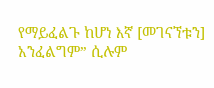የማይፈልጉ ከሆነ እኛ [መገናኘቱን] አንፈልግም” ሲሉም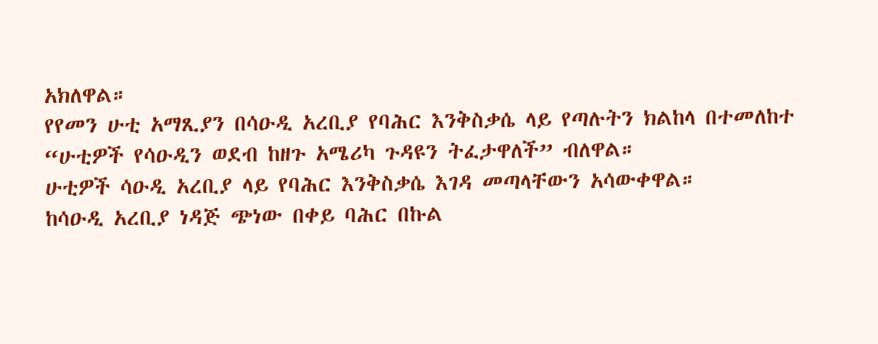አክለዋል።
የየመን ሁቲ አማጺያን በሳዑዲ አረቢያ የባሕር እንቅስቃሴ ላይ የጣሉትን ክልከላ በተመለከተ “ሁቲዎች የሳዑዲን ወደብ ከዘጉ አሜሪካ ጉዳዩን ትፈታዋለች” ብለዋል።
ሁቲዎች ሳዑዲ አረቢያ ላይ የባሕር እንቅስቃሴ እገዳ መጣላቸውን አሳውቀዋል።
ከሳዑዲ አረቢያ ነዳጅ ጭነው በቀይ ባሕር በኩል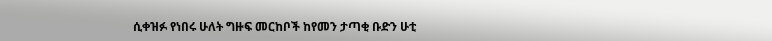ሲቀዝፉ የነበሩ ሁለት ግዙፍ መርከቦች ከየመን ታጣቂ ቡድን ሁቲ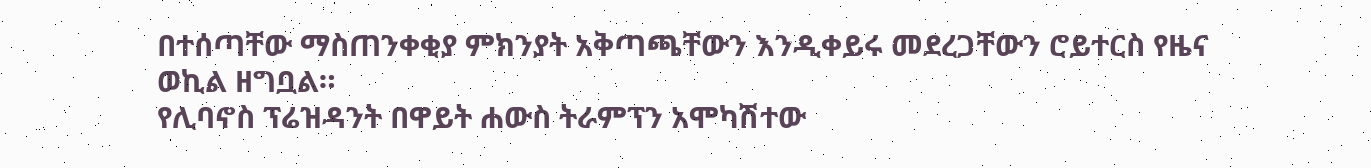በተሰጣቸው ማስጠንቀቂያ ምክንያት አቅጣጫቸውን እንዲቀይሩ መደረጋቸውን ሮይተርስ የዜና ወኪል ዘግቧል።
የሊባኖስ ፕሬዝዳንት በዋይት ሐውስ ትራምፕን አሞካሽተው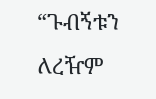“ጉብኝቱን ለረዥም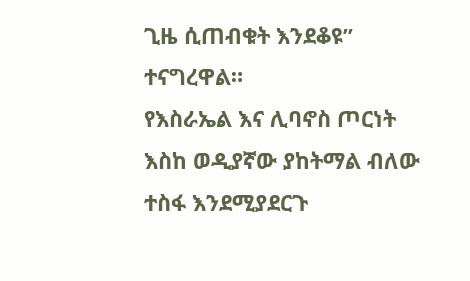ጊዜ ሲጠብቁት እንደቆዩ” ተናግረዋል።
የእስራኤል እና ሊባኖስ ጦርነት እስከ ወዲያኛው ያከትማል ብለው ተስፋ እንደሚያደርጉ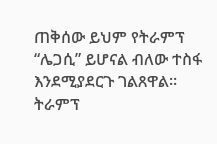ጠቅሰው ይህም የትራምፕ “ሌጋሲ” ይሆናል ብለው ተስፋ እንደሚያደርጉ ገልጸዋል።
ትራምፕ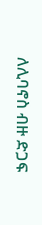ለሊባኖስ ብዙ ድጋፍ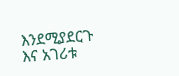እንደሚያደርጉ እና አገሪቱ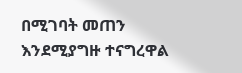በሚገባት መጠን እንደሚያግዙ ተናግረዋል